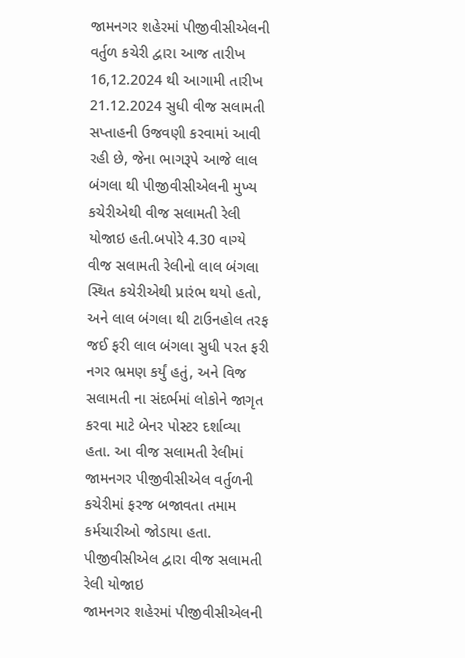જામનગર શહેરમાં પીજીવીસીએલની વર્તુળ કચેરી દ્વારા આજ તારીખ 16,12.2024 થી આગામી તારીખ 21.12.2024 સુધી વીજ સલામતી સપ્તાહની ઉજવણી કરવામાં આવી રહી છે, જેના ભાગરૂપે આજે લાલ બંગલા થી પીજીવીસીએલની મુખ્ય કચેરીએથી વીજ સલામતી રેલી યોજાઇ હતી.બપોરે 4.30 વાગ્યે વીજ સલામતી રેલીનો લાલ બંગલા સ્થિત કચેરીએથી પ્રારંભ થયો હતો, અને લાલ બંગલા થી ટાઉનહોલ તરફ જઈ ફરી લાલ બંગલા સુધી પરત ફરી નગર ભ્રમણ કર્યું હતું, અને વિજ સલામતી ના સંદર્ભમાં લોકોને જાગૃત કરવા માટે બેનર પોસ્ટર દર્શાવ્યા હતા. આ વીજ સલામતી રેલીમાં જામનગર પીજીવીસીએલ વર્તુળની કચેરીમાં ફરજ બજાવતા તમામ કર્મચારીઓ જોડાયા હતા.
પીજીવીસીએલ દ્વારા વીજ સલામતી રેલી યોજાઇ
જામનગર શહેરમાં પીજીવીસીએલની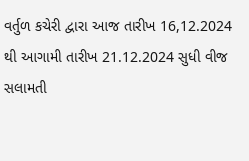વર્તુળ કચેરી દ્વારા આજ તારીખ 16,12.2024 થી આગામી તારીખ 21.12.2024 સુધી વીજ સલામતી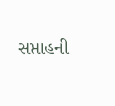સપ્તાહની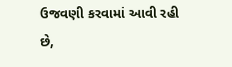ઉજવણી કરવામાં આવી રહી છે,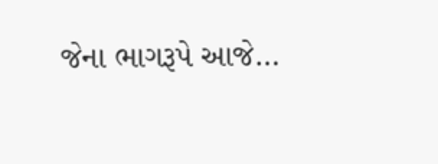જેના ભાગરૂપે આજે…